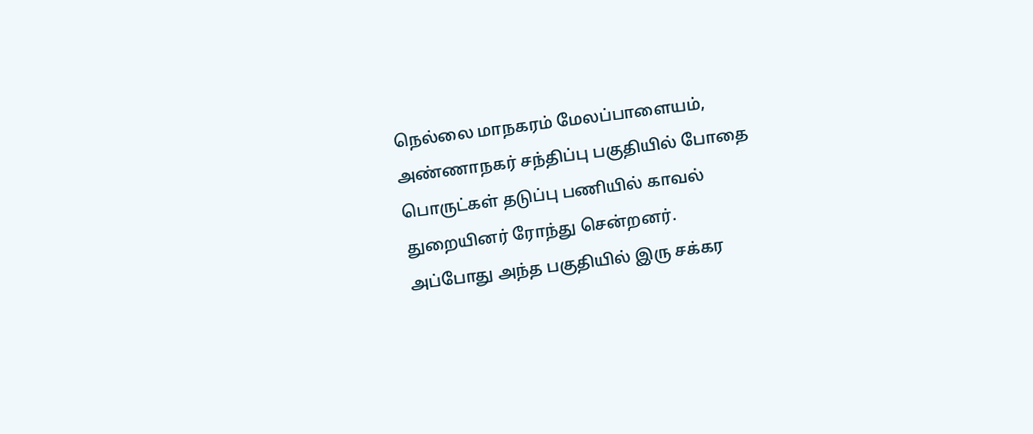நெல்லை மாநகரம் மேலப்பாளையம், அண்ணாநகர் சந்திப்பு பகுதியில் போதை பொருட்கள் தடுப்பு பணியில் காவல் துறையினர் ரோந்து சென்றனர்.
அப்போது அந்த பகுதியில் இரு சக்கர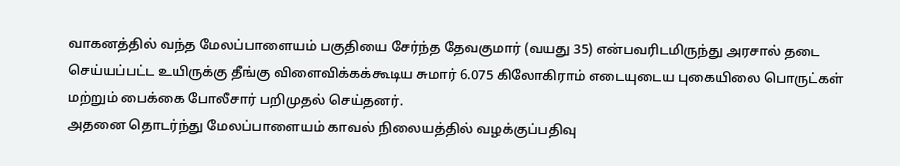வாகனத்தில் வந்த மேலப்பாளையம் பகுதியை சேர்ந்த தேவகுமார் (வயது 35) என்பவரிடமிருந்து அரசால் தடை செய்யப்பட்ட உயிருக்கு தீங்கு விளைவிக்கக்கூடிய சுமார் 6.075 கிலோகிராம் எடையுடைய புகையிலை பொருட்கள் மற்றும் பைக்கை போலீசார் பறிமுதல் செய்தனர்.
அதனை தொடர்ந்து மேலப்பாளையம் காவல் நிலையத்தில் வழக்குப்பதிவு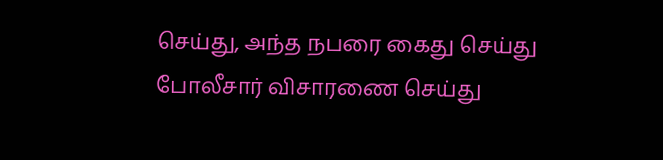செய்து, அந்த நபரை கைது செய்து போலீசார் விசாரணை செய்து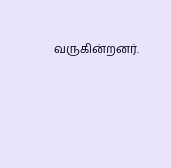வருகின்றனர்.